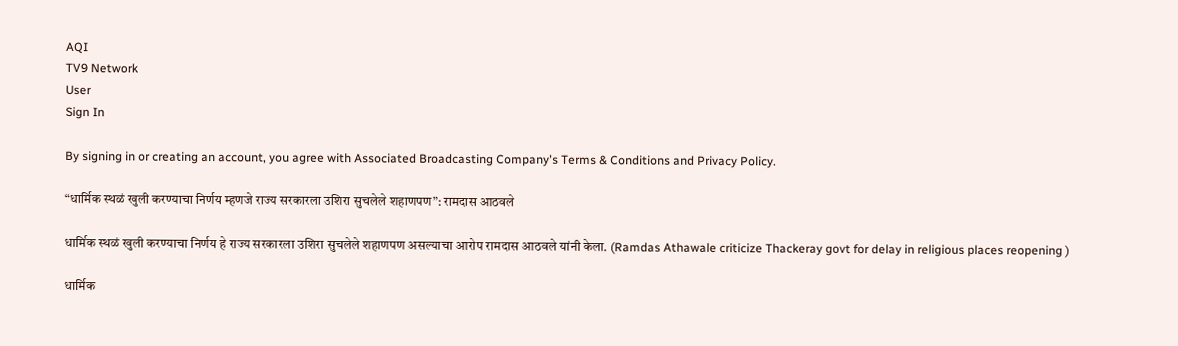AQI
TV9 Network
User
Sign In

By signing in or creating an account, you agree with Associated Broadcasting Company's Terms & Conditions and Privacy Policy.

“धार्मिक स्थळं खुली करण्याचा निर्णय म्हणजे राज्य सरकारला उशिरा सुचलेले शहाणपण”: रामदास आठवले

धार्मिक स्थळं खुली करण्याचा निर्णय हे राज्य सरकारला उशिरा सुचलेले शहाणपण असल्याचा आरोप रामदास आठवले यांनी केला. (Ramdas Athawale criticize Thackeray govt for delay in religious places reopening )

धार्मिक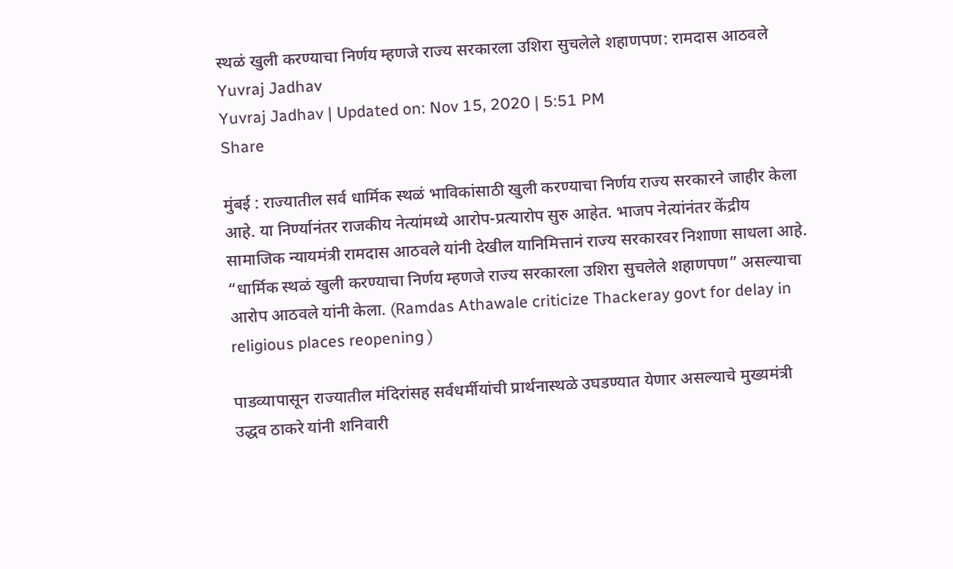स्थळं खुली करण्याचा निर्णय म्हणजे राज्य सरकारला उशिरा सुचलेले शहाणपण: रामदास आठवले
Yuvraj Jadhav
Yuvraj Jadhav | Updated on: Nov 15, 2020 | 5:51 PM
Share

मुंबई : राज्यातील सर्व धार्मिक स्थळं भाविकांसाठी खुली करण्याचा निर्णय राज्य सरकारने जाहीर केला आहे. या निर्ण्यानंतर राजकीय नेत्यांमध्ये आरोप-प्रत्यारोप सुरु आहेत. भाजप नेत्यांनंतर केंद्रीय सामाजिक न्यायमंत्री रामदास आठवले यांनी देखील यानिमित्तानं राज्य सरकारवर निशाणा साधला आहे. “धार्मिक स्थळं खुली करण्याचा निर्णय म्हणजे राज्य सरकारला उशिरा सुचलेले शहाणपण” असल्याचा आरोप आठवले यांनी केला. (Ramdas Athawale criticize Thackeray govt for delay in religious places reopening )

पाडव्यापासून राज्यातील मंदिरांसह सर्वधर्मीयांची प्रार्थनास्थळे उघडण्यात येणार असल्याचे मुख्यमंत्री उद्धव ठाकरे यांनी शनिवारी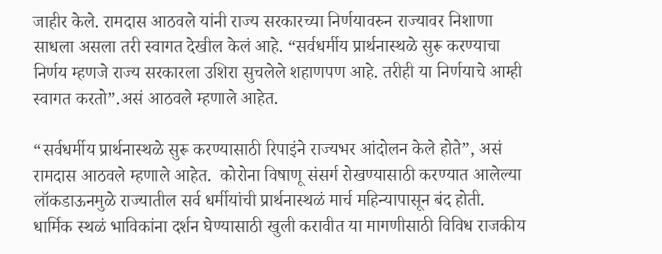जाहीर केले. रामदास आठवले यांनी राज्य सरकारच्या निर्णयावरुन राज्यावर निशाणा साधला असला तरी स्वागत देखील केलं आहे. “सर्वधर्मीय प्रार्थनास्थळे सुरू करण्याचा निर्णय म्हणजे राज्य सरकारला उशिरा सुचलेले शहाणपण आहे. तरीही या निर्णयाचे आम्ही स्वागत करतो”.असं आठवले म्हणाले आहेत.

“सर्वधर्मीय प्रार्थनास्थळे सुरू करण्यासाठी रिपाइंने राज्यभर आंदोलन केले होते”, असं रामदास आठवले म्हणाले आहेत.  कोरोना विषाणू संसर्ग रोखण्यासाठी करण्यात आलेल्या लॉकडाऊनमुळे राज्यातील सर्व धर्मीयांची प्रार्थनास्थळं मार्च महिन्यापासून बंद होती. धार्मिक स्थळं भाविकांना दर्शन घेण्यासाठी खुली करावीत या मागणीसाठी विविध राजकीय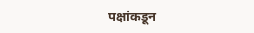पक्षांकडून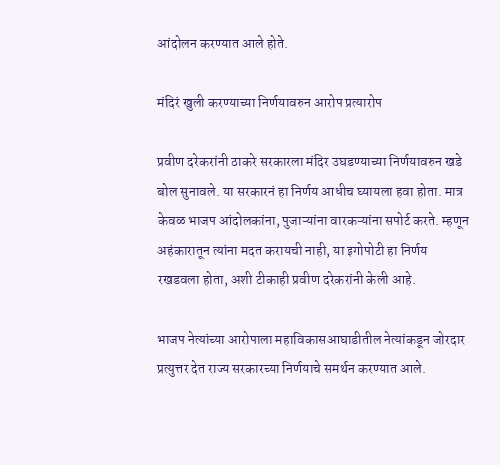आंदोलन करण्यात आले होते.

मंदिरं खुली करण्याच्या निर्णयावरुन आरोप प्रत्यारोप

प्रवीण दरेकरांनी ठाकरे सरकारला मंदिर उघडण्याच्या निर्णयावरुन खडे बोल सुनावले. या सरकारनं हा निर्णय आधीच घ्यायला हवा होता. मात्र केवळ भाजप आंदोलकांना, पुजाऱ्यांना वारकऱ्यांना सपोर्ट करते. म्हणून अहंकारातून त्यांना मदत करायची नाही, या इगोपोटी हा निर्णय रखडवला होता, अशी टीकाही प्रवीण दरेकरांनी केली आहे.

भाजप नेत्यांच्या आरोपाला महाविकासआघाडीतील नेत्यांकडून जोरदार प्रत्युत्तर देत राज्य सरकारच्या निर्णयाचे समर्थन करण्यात आले.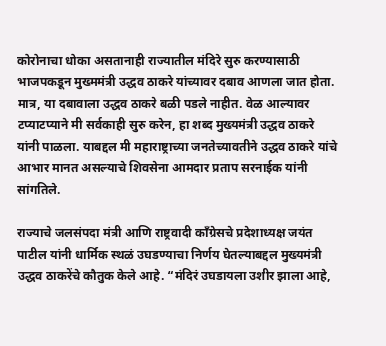कोरोनाचा धोका असतानाही राज्यातील मंदिरे सुरु करण्यासाठी भाजपकडून मुख्ममंत्री उद्धव ठाकरे यांच्यावर दबाव आणला जात होता. मात्र, या दबावाला उद्धव ठाकरे बळी पडले नाहीत. वेळ आल्यावर टप्याटप्याने मी सर्वकाही सुरु करेन, हा शब्द मुख्यमंत्री उद्धव ठाकरे यांनी पाळला. याबद्दल मी महाराष्ट्राच्या जनतेच्यावतीने उद्धव ठाकरे यांचे आभार मानत असल्याचे शिवसेना आमदार प्रताप सरनाईक यांनी सांगतिले.

राज्याचे जलसंपदा मंत्री आणि राष्ट्रवादी काँग्रेसचे प्रदेशाध्यक्ष जयंत पाटील यांनी धार्मिक स्थळं उघडण्याचा निर्णय घेतल्याबद्दल मुख्यमंत्री उद्धव ठाकरेंचे कौतुक केले आहे. “मंदिरं उघडायला उशीर झाला आहे,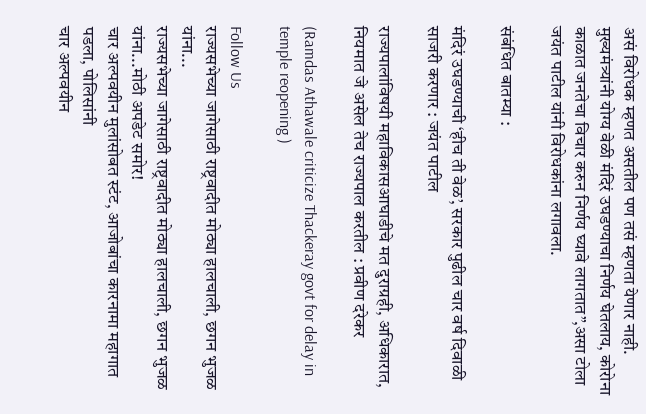असं विरोधक म्हणत असतील पण तसं म्हणता येणार नाही. मुख्यमंत्र्यांनी योग्य वेळी मंदिरं उघडण्याचा निर्णय घेतलाय, कोरोना काळात जनतेचा विचार करुन निर्णय घ्यावे लागतात”,असा टोला जयंत पाटील यांनी विरोधकांना लगावला.

संबंधित बातम्या :

मंदिरं उघडण्याची ‘हीच ती वेळ’, सरकार पुढील चार वर्ष दिवाळी साजरी करणार : जयंत पाटील

राज्यपालांविषयी महाविकासआघाडीचे मत दुराग्रही, अधिकारात, नियमात जे असेल तेच राज्यपाल करतील : प्रवीण दरेकर

(Ramdas Athawale criticize Thackeray govt for delay in temple reopening )

Follow Us
राज्यसभेच्या जागेसाठी राष्ट्रवादीत मोठ्या हालचाली, छगन भुजळ यांना...
राज्यसभेच्या जागेसाठी राष्ट्रवादीत मोठ्या हालचाली, छगन भुजळ यांना...मोठी अपडेट समोर!
चार अल्पवयीन मुलांसोबत स्टंट, आजोबांचा कारनामा महागात पडला, पोलिसांनी
चार अल्पवयीन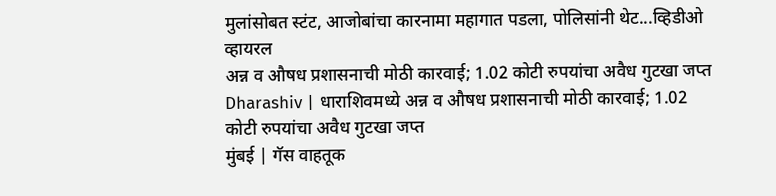मुलांसोबत स्टंट, आजोबांचा कारनामा महागात पडला, पोलिसांनी थेट...व्हिडीओ व्हायरल
अन्न व औषध प्रशासनाची मोठी कारवाई; 1.02 कोटी रुपयांचा अवैध गुटखा जप्त
Dharashiv | धाराशिवमध्ये अन्न व औषध प्रशासनाची मोठी कारवाई; 1.02 कोटी रुपयांचा अवैध गुटखा जप्त
मुंबई | गॅस वाहतूक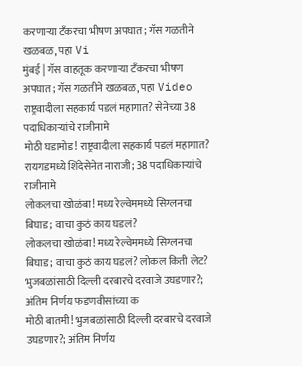करणाऱ्या टँकरचा भीषण अपघात; गॅस गळतीने खळबळ, पहा Vi
मुंबई | गॅस वाहतूक करणाऱ्या टँकरचा भीषण अपघात; गॅस गळतीने खळबळ, पहा Video
राष्ट्रवादीला सहकार्य पडलं महागात? सेनेच्या 38 पदाधिकाऱ्यांचे राजीनामे
मोठी घडामोड! राष्ट्रवादीला सहकार्य पडलं महागात? रायगडमध्ये शिंदेसेनेत नाराजी; 38 पदाधिकाऱ्यांचे राजीनामे
लोकलचा खोळंबा! मध्य रेल्वेममध्ये सिग्लनचा बिघाड; वाचा कुठं काय घडलं?
लोकलचा खोळंबा! मध्य रेल्वेममध्ये सिग्लनचा बिघाड; वाचा कुठं काय घडलं? लोकल किती लेट?
भुजबळांसाठी दिल्ली दरबारचे दरवाजे उघडणार?; अंतिम निर्णय फडणवीसांच्या क
मोठी बातमी! भुजबळांसाठी दिल्ली दरबारचे दरवाजे उघडणार?; अंतिम निर्णय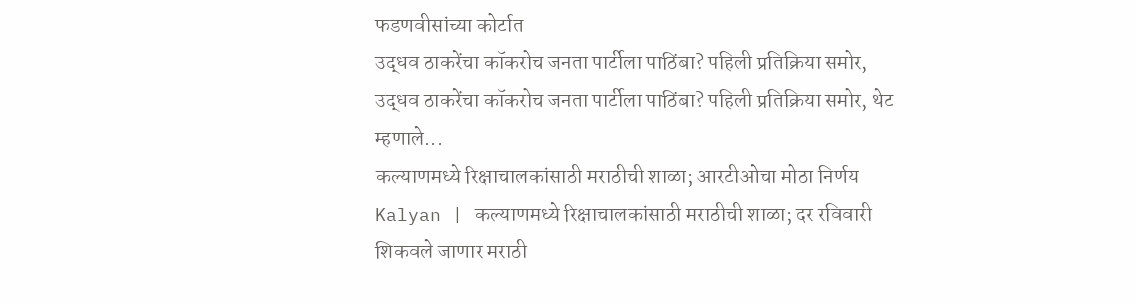फडणवीसांच्या कोर्टात
उद्धव ठाकरेंचा कॉकरोच जनता पार्टीला पाठिंबा? पहिली प्रतिक्रिया समोर,
उद्धव ठाकरेंचा कॉकरोच जनता पार्टीला पाठिंबा? पहिली प्रतिक्रिया समोर, थेट म्हणाले...
कल्याणमध्ये रिक्षाचालकांसाठी मराठीची शाळा; आरटीओचा मोठा निर्णय
Kalyan | कल्याणमध्ये रिक्षाचालकांसाठी मराठीची शाळा; दर रविवारी शिकवले जाणार मराठी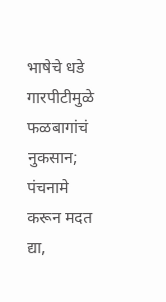भाषेचे धडे
गारपीटीमुळे फळबागांचं नुकसान; पंचनामे करून मदत द्या,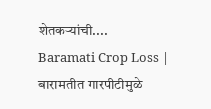शेतकऱ्यांची....
Baramati Crop Loss | बारामतीत गारपीटीमुळे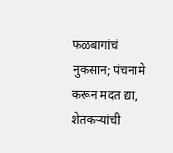फळबागांचं नुकसान; पंचनामे करून मदत द्या, शेतकऱ्यांची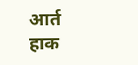आर्त हाक